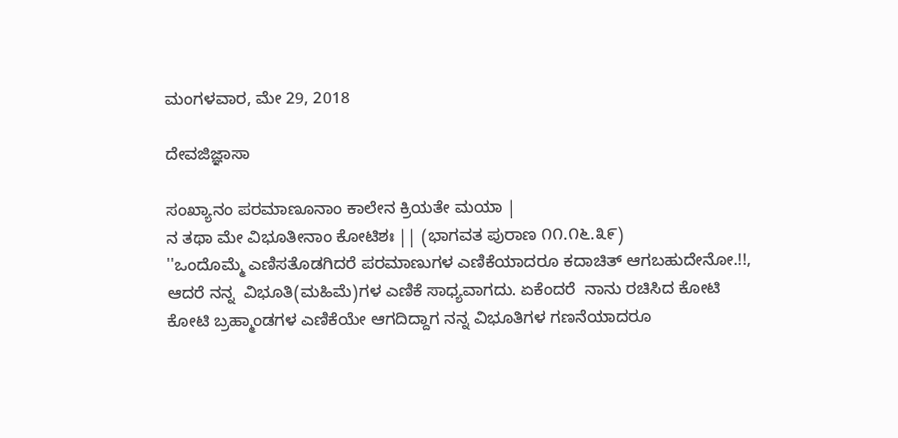ಮಂಗಳವಾರ, ಮೇ 29, 2018

ದೇವಜಿಜ್ಞಾಸಾ

ಸಂಖ್ಯಾನಂ ಪರಮಾಣೂನಾಂ ಕಾಲೇನ ಕ್ರಿಯತೇ ಮಯಾ |
ನ ತಥಾ ಮೇ ವಿಭೂತೀನಾಂ ಕೋಟಿಶಃ || (ಭಾಗವತ ಪುರಾಣ ೧೧.೧೬.೩೯)
''ಒಂದೊಮ್ಮೆ ಎಣಿಸತೊಡಗಿದರೆ ಪರಮಾಣುಗಳ ಎಣಿಕೆಯಾದರೂ ಕದಾಚಿತ್ ಆಗಬಹುದೇನೋ.!!, ಆದರೆ ನನ್ನ  ವಿಭೂತಿ(ಮಹಿಮೆ)ಗಳ ಎಣಿಕೆ ಸಾಧ್ಯವಾಗದು. ಏಕೆಂದರೆ  ನಾನು ರಚಿಸಿದ ಕೋಟಿ ಕೋಟಿ ಬ್ರಹ್ಮಾಂಡಗಳ ಎಣಿಕೆಯೇ ಆಗದಿದ್ದಾಗ ನನ್ನ ವಿಭೂತಿಗಳ ಗಣನೆಯಾದರೂ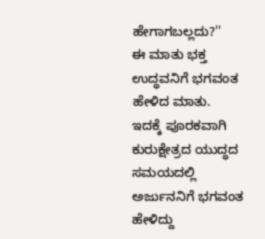ಹೇಗಾಗಬಲ್ಲದು?''
ಈ ಮಾತು ಭಕ್ತ ಉದ್ಧವನಿಗೆ ಭಗವಂತ ಹೇಳಿದ ಮಾತು.
ಇದಕ್ಕೆ ಪೂರಕವಾಗಿ ಕುರುಕ್ಷೇತ್ರದ ಯುದ್ಧದ ಸಮಯದಲ್ಲಿ ಅರ್ಜುನನಿಗೆ ಭಗವಂತ ಹೇಳಿದ್ದು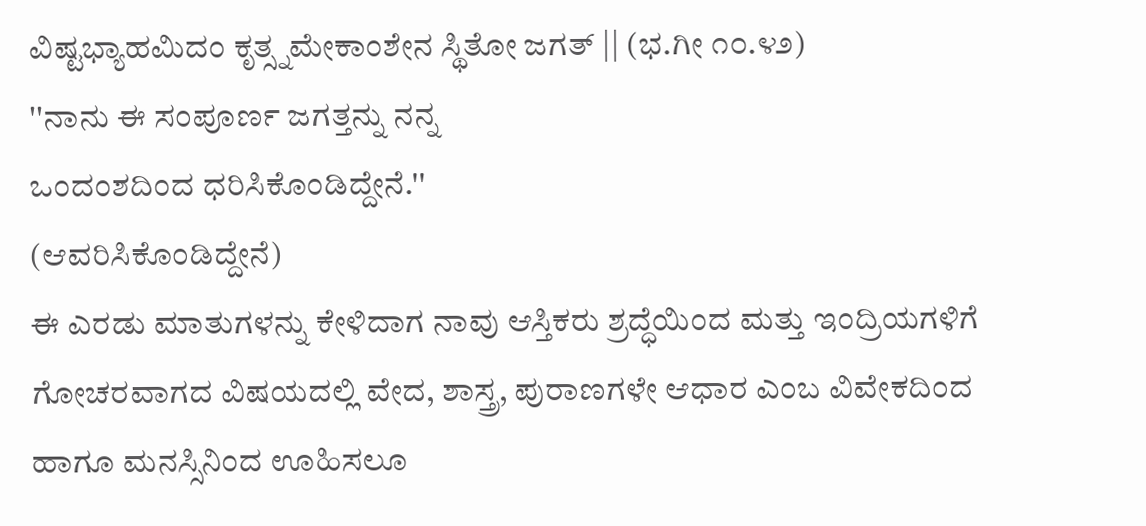ವಿಷ್ಟಭ್ಯಾಹಮಿದಂ ಕೃತ್ಸ್ನಮೇಕಾಂಶೇನ ಸ್ಥಿತೋ ಜಗತ್ || (ಭ.ಗೀ ೧೦.೪೨)
''ನಾನು ಈ ಸಂಪೂರ್ಣ ಜಗತ್ತನ್ನು ನನ್ನ
ಒಂದಂಶದಿಂದ ಧರಿಸಿಕೊಂಡಿದ್ದೇನೆ.''
(ಆವರಿಸಿಕೊಂಡಿದ್ದೇನೆ)
ಈ ಎರಡು ಮಾತುಗಳನ್ನು ಕೇಳಿದಾಗ ನಾವು ಆಸ್ತಿಕರು ಶ್ರದ್ಧೆಯಿಂದ ಮತ್ತು ಇಂದ್ರಿಯಗಳಿಗೆ ಗೋಚರವಾಗದ ವಿಷಯದಲ್ಲಿ ವೇದ, ಶಾಸ್ತ್ರ, ಪುರಾಣಗಳೇ ಆಧಾರ ಎಂಬ ವಿವೇಕದಿಂದ ಹಾಗೂ ಮನಸ್ಸಿನಿಂದ ಊಹಿಸಲೂ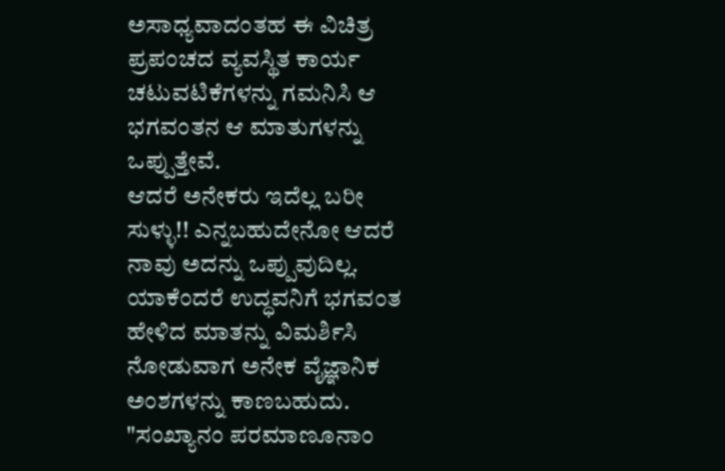ಅಸಾಧ್ಯವಾದಂತಹ ಈ ವಿಚಿತ್ರ ಪ್ರಪಂಚದ ವ್ಯವಸ್ಥಿತ ಕಾರ್ಯ ಚಟುವಟಿಕೆಗಳನ್ನು ಗಮನಿಸಿ ಆ ಭಗವಂತನ ಆ ಮಾತುಗಳನ್ನು ಒಪ್ಪುತ್ತೇವೆ.
ಆದರೆ ಅನೇಕರು ಇದೆಲ್ಲ ಬರೀ ಸುಳ್ಳು!! ಎನ್ನಬಹುದೇನೋ ಆದರೆ ನಾವು ಅದನ್ನು ಒಪ್ಪುವುದಿಲ್ಲ. ಯಾಕೆಂದರೆ ಉದ್ಧವನಿಗೆ ಭಗವಂತ ಹೇಳಿದ ಮಾತನ್ನು ವಿಮರ್ಶಿಸಿ ನೋಡುವಾಗ ಅನೇಕ ವೈಜ್ಞಾನಿಕ ಅಂಶಗಳನ್ನು ಕಾಣಬಹುದು. "ಸಂಖ್ಯಾನಂ ಪರಮಾಣೂನಾಂ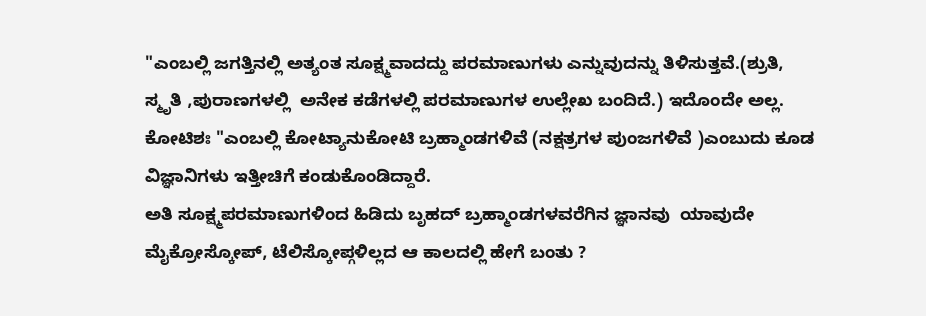"ಎಂಬಲ್ಲಿ ಜಗತ್ತಿನಲ್ಲಿ ಅತ್ಯಂತ ಸೂಕ್ಷ್ಮವಾದದ್ದು ಪರಮಾಣುಗಳು ಎನ್ನುವುದನ್ನು ತಿಳಿಸುತ್ತವೆ.(ಶ್ರುತಿ, ಸ್ಮೃತಿ ,ಪುರಾಣಗಳಲ್ಲಿ  ಅನೇಕ ಕಡೆಗಳಲ್ಲಿ ಪರಮಾಣುಗಳ ಉಲ್ಲೇಖ ಬಂದಿದೆ.) ಇದೊಂದೇ ಅಲ್ಲ. ಕೋಟಿಶಃ "ಎಂಬಲ್ಲಿ ಕೋಟ್ಯಾನುಕೋಟಿ ಬ್ರಹ್ಮಾಂಡಗಳಿವೆ (ನಕ್ಷತ್ರಗಳ ಪುಂಜಗಳಿವೆ )ಎಂಬುದು ಕೂಡ ವಿಜ್ಞಾನಿಗಳು ಇತ್ತೀಚಿಗೆ ಕಂಡುಕೊಂಡಿದ್ದಾರೆ.
ಅತಿ ಸೂಕ್ಷ್ಮಪರಮಾಣುಗಳಿಂದ ಹಿಡಿದು ಬೃಹದ್ ಬ್ರಹ್ಮಾಂಡಗಳವರೆಗಿನ ಜ್ಞಾನವು  ಯಾವುದೇ ಮೈಕ್ರೋಸ್ಕೋಪ್, ಟೆಲಿಸ್ಕೋಪ್ಗಳಿಲ್ಲದ ಆ ಕಾಲದಲ್ಲಿ ಹೇಗೆ ಬಂತು ?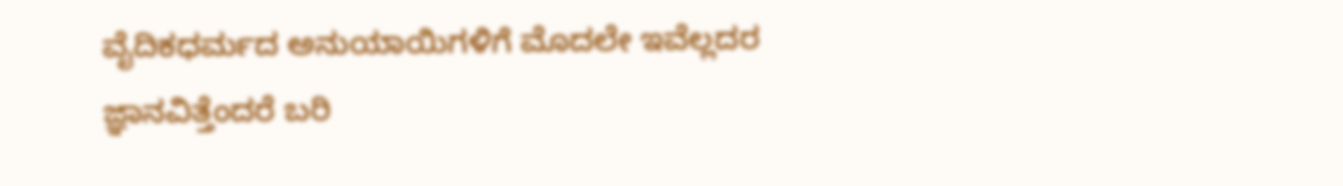ವೈದಿಕಧರ್ಮದ ಅನುಯಾಯಿಗಳಿಗೆ ಮೊದಲೇ ಇವೆಲ್ಲದರ ಜ್ಞಾನವಿತ್ತೆಂದರೆ ಬರಿ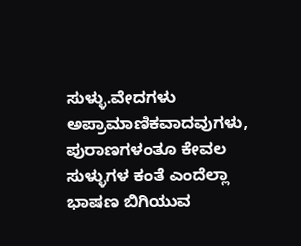ಸುಳ್ಳು.ವೇದಗಳು ಅಪ್ರಾಮಾಣಿಕವಾದವುಗಳು, ಪುರಾಣಗಳಂತೂ ಕೇವಲ ಸುಳ್ಳುಗಳ ಕಂತೆ ಎಂದೆಲ್ಲಾ ಭಾಷಣ ಬಿಗಿಯುವ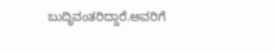ಬುದ್ಧಿವಂತರಿದ್ದಾರೆ.ಅವರಿಗೆ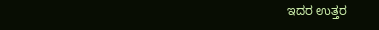ಇದರ ಉತ್ತರ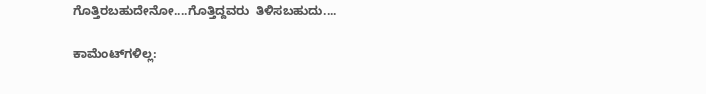ಗೊತ್ತಿರಬಹುದೇನೋ....ಗೊತ್ತಿದ್ದವರು  ತಿಳಿಸಬಹುದು....

ಕಾಮೆಂಟ್‌ಗಳಿಲ್ಲ: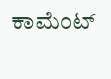ಕಾಮೆಂಟ್‌‌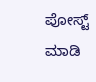ಪೋಸ್ಟ್‌ ಮಾಡಿ